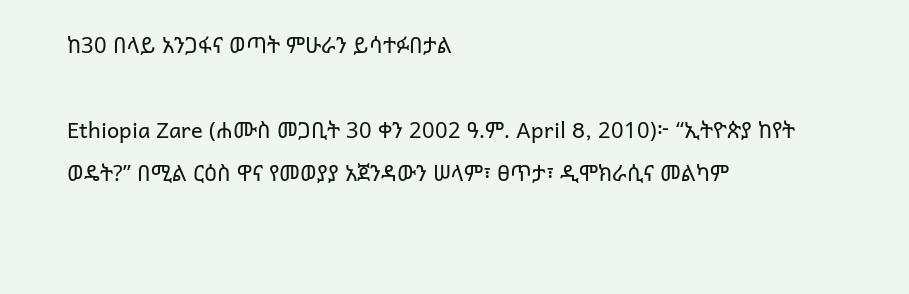ከ30 በላይ አንጋፋና ወጣት ምሁራን ይሳተፉበታል

Ethiopia Zare (ሐሙስ መጋቢት 30 ቀን 2002 ዓ.ም. April 8, 2010)፦ “ኢትዮጵያ ከየት ወዴት?” በሚል ርዕስ ዋና የመወያያ አጀንዳውን ሠላም፣ ፀጥታ፣ ዲሞክራሲና መልካም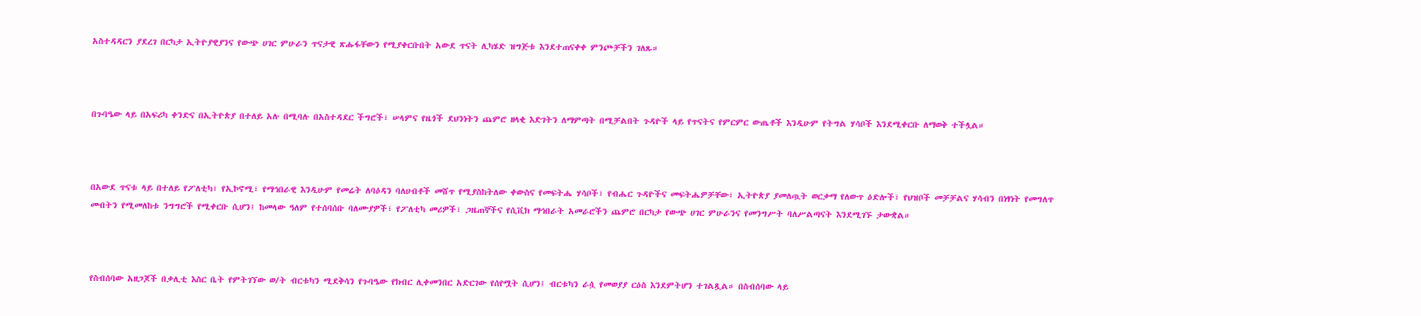አስተዳዳርን ያደረገ በርካታ ኢትዮያዊያንና የውጭ ሀገር ምሁራን ጥናታዊ ጽሑፋቸውን የሚያቀርቡበት አውደ ጥናት ሊካሄድ ዝግጅቱ እንደተጠናቀቀ ምንጮቻችን ገለጹ።



በጉባዔው ላይ በአፍሪካ ቀንድና በኢትዮጵያ በተለይ አሉ በሚባሉ በአስተዳደር ችግሮች፣ ሠላምና የዜጎች ደህንነትን ጨምሮ ዘላቂ እድገትን ለማምጣት በሚቻልበት ጉዳዮች ላይ የጥናትና የምርምር ውጤቶች እንዲሁም የትግል ሃሳቦች እንደሚቀርቡ ለማወቅ ተችሏል።



በአውደ ጥናቱ ላይ በተለይ የፖለቲካ፣ የኢኮኖሚ፣ የማኅበራዊ እንዲሁም የመሬት ለባዕዳን ባለሀብቶች መሸጥ የሚያስከትለው ቀውስና የመፍትሔ ሃሳቦች፣ የብሔር ጉዳዮችና መፍትሔዎቻቸው፣ ኢትዮጵያ ያመለጧት ወርቃማ የለውጥ ዕድሎች፣ የህዝቦች መቻቻልና ሃሳብን በነፃነት የመግለጥ መብትን የሚመለከቱ ንግግሮች የሚቀርቡ ሲሆን፤ ከመላው ዓለም የተሰባሰቡ ባለሙያዎች፣ የፖለቲካ መሪዎች፣ ጋዜጠኞችና የሲቪክ ማኅበራት አመራሮችን ጨምሮ በርካታ የውጭ ሀገር ምሁራንና የመንግሥት ባለሥልጣናት እንደሚገኙ ታውቋል።



የስብሰባው አዘጋጆች በቃሊቲ እስር ቤት የምትገኘው ወ/ት ብርቱካን ሚደቅሳን የጉባዔው የክብር ሊቀመንበር አድርገው የሰየሟት ሲሆን፤ ብርቱካን ራሷ የመወያያ ርዕስ እንደምትሆን ተገልጿል። በስብሰባው ላይ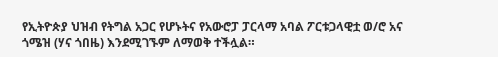የኢትዮጵያ ህዝብ የትግል አጋር የሆኑትና የአውሮፓ ፓርላማ አባል ፖርቱጋላዊቷ ወ/ሮ አና ጎሜዝ (ሃና ጎበዜ) እንደሚገኙም ለማወቅ ተችሏል።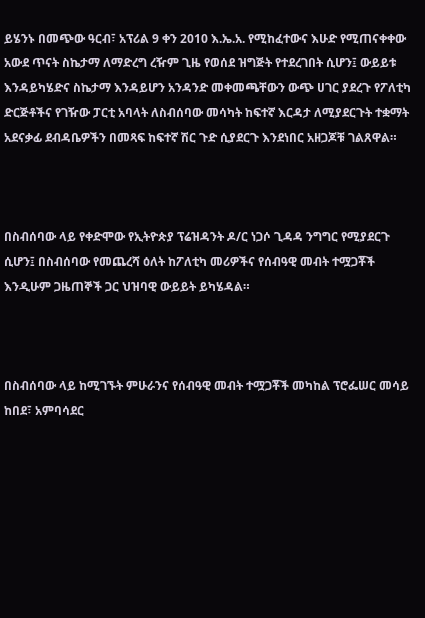ይሄንኑ በመጭው ዓርብ፣ አፕሪል 9 ቀን 2010 እ.ኤ.አ. የሚከፈተውና እሁድ የሚጠናቀቀው አውደ ጥናት ስኬታማ ለማድረግ ረዥም ጊዜ የወሰደ ዝግጅት የተደረገበት ሲሆን፤ ውይይቱ እንዳይካሄድና ስኬታማ እንዳይሆን አንዳንድ መቀመጫቸውን ውጭ ሀገር ያደረጉ የፖለቲካ ድርጅቶችና የገዥው ፓርቲ አባላት ለስብሰባው መሳካት ከፍተኛ እርዳታ ለሚያደርጉት ተቋማት አደናቃፊ ደብዳቤዎችን በመጻፍ ከፍተኛ ሽር ጉድ ሲያደርጉ እንደነበር አዘጋጆቹ ገልጸዋል።



በስብሰባው ላይ የቀድሞው የኢትዮጵያ ፕሬዝዳንት ዶ/ር ነጋሶ ጊዳዳ ንግግር የሚያደርጉ ሲሆን፤ በስብሰባው የመጨረሻ ዕለት ከፖለቲካ መሪዎችና የሰብዓዊ መብት ተሟጋቾች እንዲሁም ጋዜጠኞች ጋር ህዝባዊ ውይይት ይካሄዳል።



በስብሰባው ላይ ከሚገኙት ምሁራንና የሰብዓዊ መብት ተሟጋቾች መካከል ፕሮፌሠር መሳይ ከበደ፣ አምባሳደር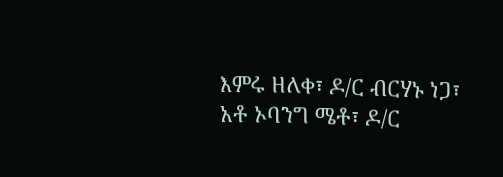እምሩ ዘለቀ፣ ዶ/ር ብርሃኑ ነጋ፣ አቶ ኦባንግ ሜቶ፣ ዶ/ር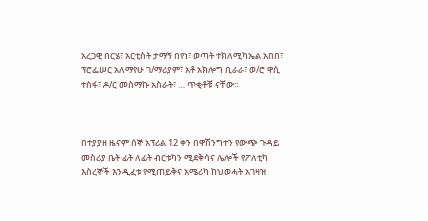አረጋዊ በርሄ፣ አርቲስት ታማኝ በየነ፣ ወጣት ተክለሚካኤል አበበ፣ ፕሮፌሠር አለማየሁ ገ/ማሪያም፣ አቶ አክሎግ ቢራራ፣ ወ/ሮ ዋሲ ተስፋ፣ ዶ/ር መስማኩ አስራት፣ … ጥቂቶቹ ናቸው።



በተያያዘ ዜናም ሰኞ አፕሪል 12 ቀን በዋሽንግተን የውጭ ጉዳይ መስሪያ ቤት ፊት ለፊት ብርቱካን ሚደቅሳና ሌሎች የፖለቲካ እስረኞች እንዲፈቱ የሚጠይቅና አሜሪካ ከህወሓት አገዛዝ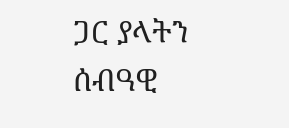ጋር ያላትን ሰብዓዊ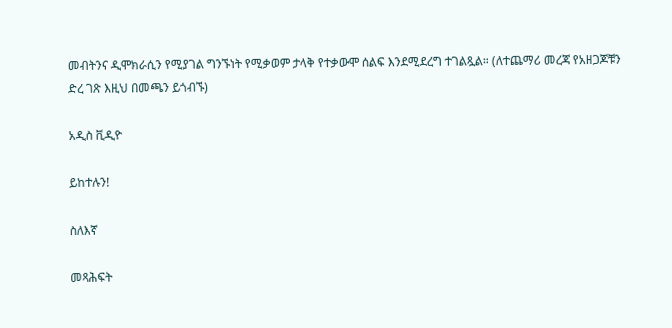መብትንና ዲሞክራሲን የሚያገል ግንኙነት የሚቃወም ታላቅ የተቃውሞ ሰልፍ እንደሚደረግ ተገልጿል። (ለተጨማሪ መረጃ የአዘጋጆቹን ድረ ገጽ እዚህ በመጫን ይጎብኙ)

አዲስ ቪዲዮ

ይከተሉን!

ስለእኛ

መጻሕፍት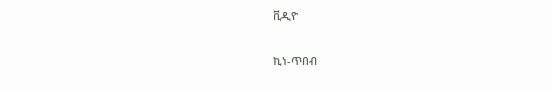ቪዲዮ

ኪነ-ጥበብ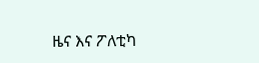ዜና እና ፖለቲካ